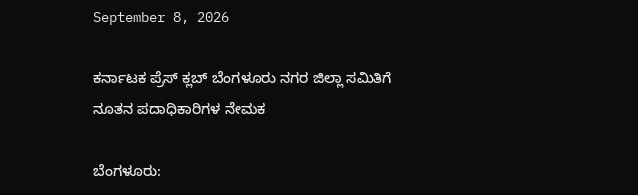September 8, 2026

ಕರ್ನಾಟಕ ಪ್ರೆಸ್ ಕ್ಲಬ್ ಬೆಂಗಳೂರು ನಗರ ಜಿಲ್ಲಾ ಸಮಿತಿಗೆ ನೂತನ ಪದಾಧಿಕಾರಿಗಳ ನೇಮಕ

ಬೆಂಗಳೂರು: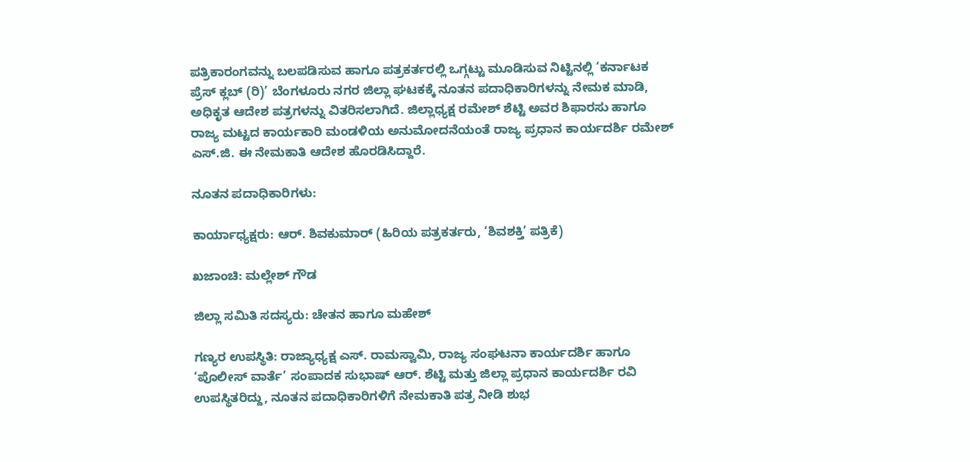ಪತ್ರಿಕಾರಂಗವನ್ನು ಬಲಪಡಿಸುವ ಹಾಗೂ ಪತ್ರಕರ್ತರಲ್ಲಿ ಒಗ್ಗಟ್ಟು ಮೂಡಿಸುವ ನಿಟ್ಟಿನಲ್ಲಿ ‘ಕರ್ನಾಟಕ ಪ್ರೆಸ್ ಕ್ಲಬ್ (ರಿ)’ ಬೆಂಗಳೂರು ನಗರ ಜಿಲ್ಲಾ ಘಟಕಕ್ಕೆ ನೂತನ ಪದಾಧಿಕಾರಿಗಳನ್ನು ನೇಮಕ ಮಾಡಿ, ಅಧಿಕೃತ ಆದೇಶ ಪತ್ರಗಳನ್ನು ವಿತರಿಸಲಾಗಿದೆ. ಜಿಲ್ಲಾಧ್ಯಕ್ಷ ರಮೇಶ್ ಶೆಟ್ಟಿ ಅವರ ಶಿಫಾರಸು ಹಾಗೂ ರಾಜ್ಯ ಮಟ್ಟದ ಕಾರ್ಯಕಾರಿ ಮಂಡಳಿಯ ಅನುಮೋದನೆಯಂತೆ ರಾಜ್ಯ ಪ್ರಧಾನ ಕಾರ್ಯದರ್ಶಿ ರಮೇಶ್ ಎಸ್.ಜಿ. ಈ ನೇಮಕಾತಿ ಆದೇಶ ಹೊರಡಿಸಿದ್ದಾರೆ.

ನೂತನ ಪದಾಧಿಕಾರಿಗಳು:

ಕಾರ್ಯಾಧ್ಯಕ್ಷರು: ಆರ್. ಶಿವಕುಮಾರ್ (ಹಿರಿಯ ಪತ್ರಕರ್ತರು, ‘ಶಿವಶಕ್ತಿ’ ಪತ್ರಿಕೆ)

ಖಜಾಂಚಿ: ಮಲ್ಲೇಶ್ ಗೌಡ

ಜಿಲ್ಲಾ ಸಮಿತಿ ಸದಸ್ಯರು: ಚೇತನ ಹಾಗೂ ಮಹೇಶ್

ಗಣ್ಯರ ಉಪಸ್ಥಿತಿ: ರಾಜ್ಯಾಧ್ಯಕ್ಷ ಎಸ್. ರಾಮಸ್ವಾಮಿ, ರಾಜ್ಯ ಸಂಘಟನಾ ಕಾರ್ಯದರ್ಶಿ ಹಾಗೂ ‘ಪೊಲೀಸ್ ವಾರ್ತೆ’ ಸಂಪಾದಕ ಸುಭಾಷ್ ಆರ್. ಶೆಟ್ಟಿ ಮತ್ತು ಜಿಲ್ಲಾ ಪ್ರಧಾನ ಕಾರ್ಯದರ್ಶಿ ರವಿ ಉಪಸ್ಥಿತರಿದ್ದು, ನೂತನ ಪದಾಧಿಕಾರಿಗಳಿಗೆ ನೇಮಕಾತಿ ಪತ್ರ ನೀಡಿ ಶುಭ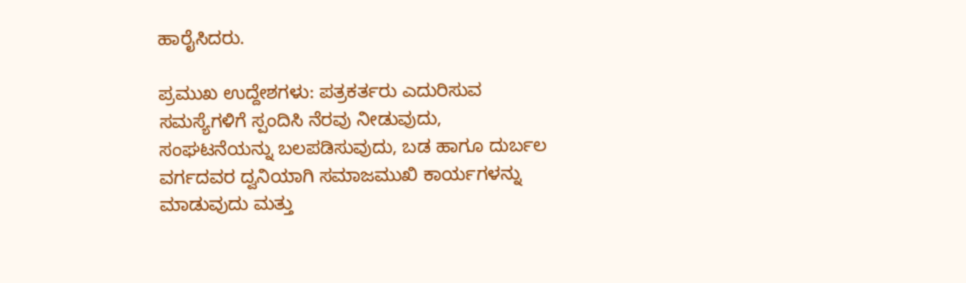ಹಾರೈಸಿದರು.

ಪ್ರಮುಖ ಉದ್ದೇಶಗಳು: ಪತ್ರಕರ್ತರು ಎದುರಿಸುವ ಸಮಸ್ಯೆಗಳಿಗೆ ಸ್ಪಂದಿಸಿ ನೆರವು ನೀಡುವುದು, ಸಂಘಟನೆಯನ್ನು ಬಲಪಡಿಸುವುದು, ಬಡ ಹಾಗೂ ದುರ್ಬಲ ವರ್ಗದವರ ದ್ವನಿಯಾಗಿ ಸಮಾಜಮುಖಿ ಕಾರ್ಯಗಳನ್ನು ಮಾಡುವುದು ಮತ್ತು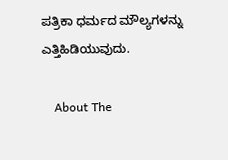ಪತ್ರಿಕಾ ಧರ್ಮದ ಮೌಲ್ಯಗಳನ್ನು ಎತ್ತಿಹಿಡಿಯುವುದು.

    About The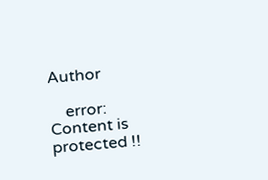Author

    error: Content is protected !!